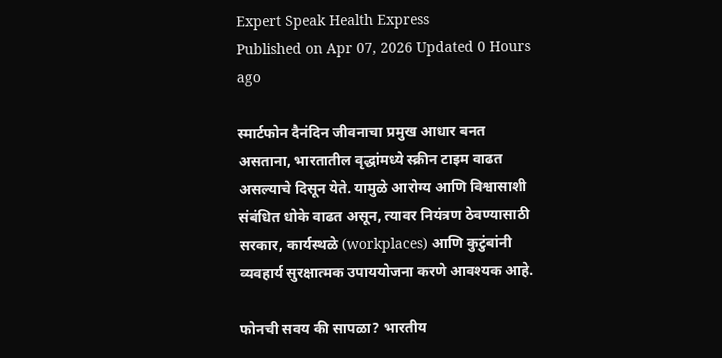Expert Speak Health Express
Published on Apr 07, 2026 Updated 0 Hours ago

स्मार्टफोन दैनंदिन जीवनाचा प्रमुख आधार बनत असताना, भारतातील वृद्धांमध्ये स्क्रीन टाइम वाढत असल्याचे दिसून येते. यामुळे आरोग्य आणि विश्वासाशी संबंधित धोके वाढत असून, त्यावर नियंत्रण ठेवण्यासाठी सरकार, कार्यस्थळे (workplaces) आणि कुटुंबांनी व्यवहार्य सुरक्षात्मक उपाययोजना करणे आवश्यक आहे.

फोनची सवय की सापळा? भारतीय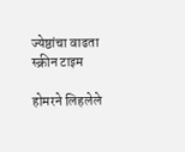ज्येष्ठांचा वाढता स्क्रीन टाइम

होमरने लिहलेले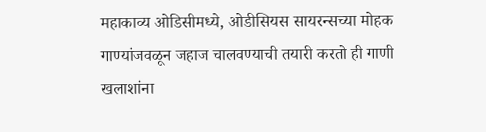महाकाव्य ओडिसीमध्ये, ओडीसियस सायरन्सच्या मोहक गाण्यांजवळून जहाज चालवण्याची तयारी करतो ही गाणी खलाशांना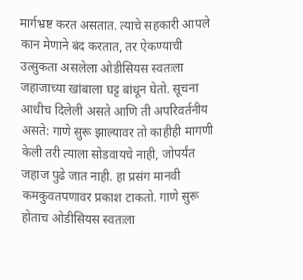मार्गभ्रष्ट करत असतात. त्याचे सहकारी आपले कान मेणाने बंद करतात, तर ऐकण्याची उत्सुकता असलेला ओडीसियस स्वतःला जहाजाच्या खांबाला घट्ट बांधून घेतो. सूचना आधीच दिलेली असते आणि ती अपरिवर्तनीय असते: गाणे सुरू झाल्यावर तो काहीही मागणी केली तरी त्याला सोडवायचे नाही, जोपर्यंत जहाज पुढे जात नाही. हा प्रसंग मानवी कमकुवतपणावर प्रकाश टाकतो. गाणे सुरू होताच ओडीसियस स्वतःला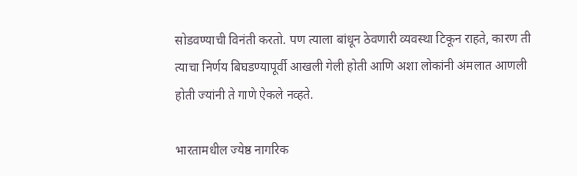सोडवण्याची विनंती करतो. पण त्याला बांधून ठेवणारी व्यवस्था टिकून राहते, कारण ती त्याचा निर्णय बिघडण्यापूर्वी आखली गेली होती आणि अशा लोकांनी अंमलात आणली होती ज्यांनी ते गाणे ऐकले नव्हते.

भारतामधील ज्येष्ठ नागरिक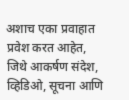अशाच एका प्रवाहात प्रवेश करत आहेत, जिथे आकर्षण संदेश, व्हिडिओ, सूचना आणि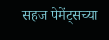सहज पेमेंट्सच्या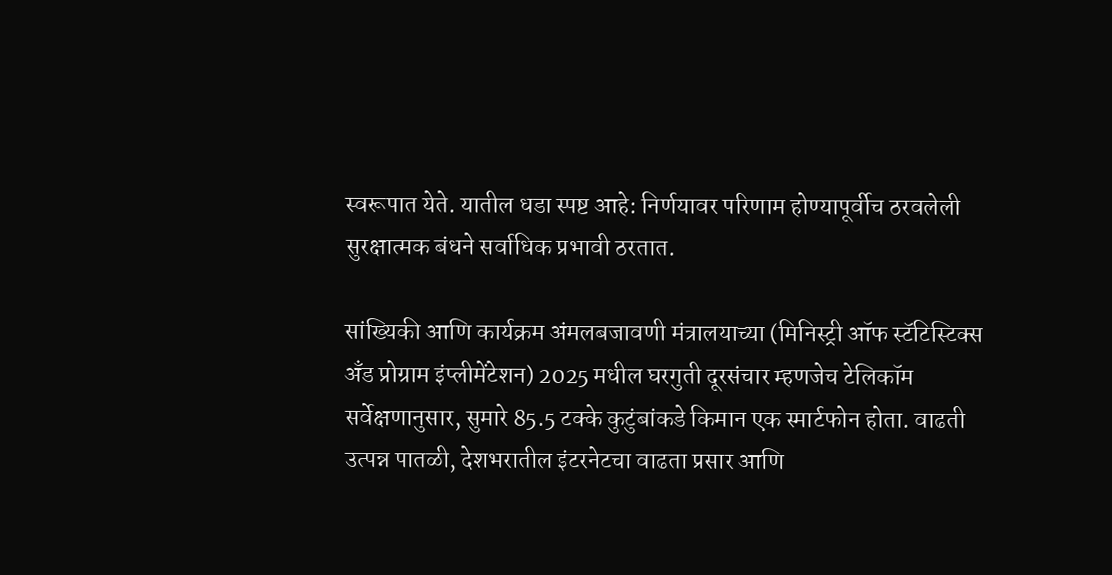स्वरूपात येते. यातील धडा स्पष्ट आहे: निर्णयावर परिणाम होण्यापूर्वीच ठरवलेली सुरक्षात्मक बंधने सर्वाधिक प्रभावी ठरतात.

सांख्यिकी आणि कार्यक्रम अंमलबजावणी मंत्रालयाच्या (मिनिस्ट्री ऑफ स्टॅटिस्टिक्स अँड प्रोग्राम इंप्लीमेंटेशन) 2025 मधील घरगुती दूरसंचार म्हणजेच टेलिकॉम सर्वेक्षणानुसार, सुमारे 85.5 टक्के कुटुंबांकडे किमान एक स्मार्टफोन होता. वाढती उत्पन्न पातळी, देशभरातील इंटरनेटचा वाढता प्रसार आणि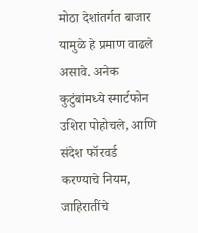मोठा देशांतर्गत बाजार यामुळे हे प्रमाण वाढले असावे. अनेक कुटुंबांमध्ये स्मार्टफोन उशिरा पोहोचले, आणि संदेश फॉरवर्ड करण्याचे नियम, जाहिरातींचे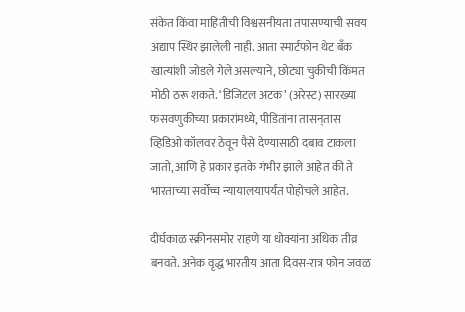संकेत किंवा माहितीची विश्वसनीयता तपासण्याची सवय अद्याप स्थिर झालेली नाही. आता स्मार्टफोन थेट बँक खात्यांशी जोडले गेले असल्याने, छोट्या चुकीची किंमत मोठी ठरू शकते. ‘डिजिटल अटक’ (अरेस्ट) सारख्या फसवणुकीच्या प्रकारांमध्ये, पीडितांना तासन्‌तास व्हिडिओ कॉलवर ठेवून पैसे देण्यासाठी दबाव टाकला जातो, आणि हे प्रकार इतके गंभीर झाले आहेत की ते भारताच्या सर्वोच्च न्यायालयापर्यंत पोहोचले आहेत.

दीर्घकाळ स्क्रीनसमोर राहणे या धोक्यांना अधिक तीव्र बनवते. अनेक वृद्ध भारतीय आता दिवस-रात्र फोन जवळ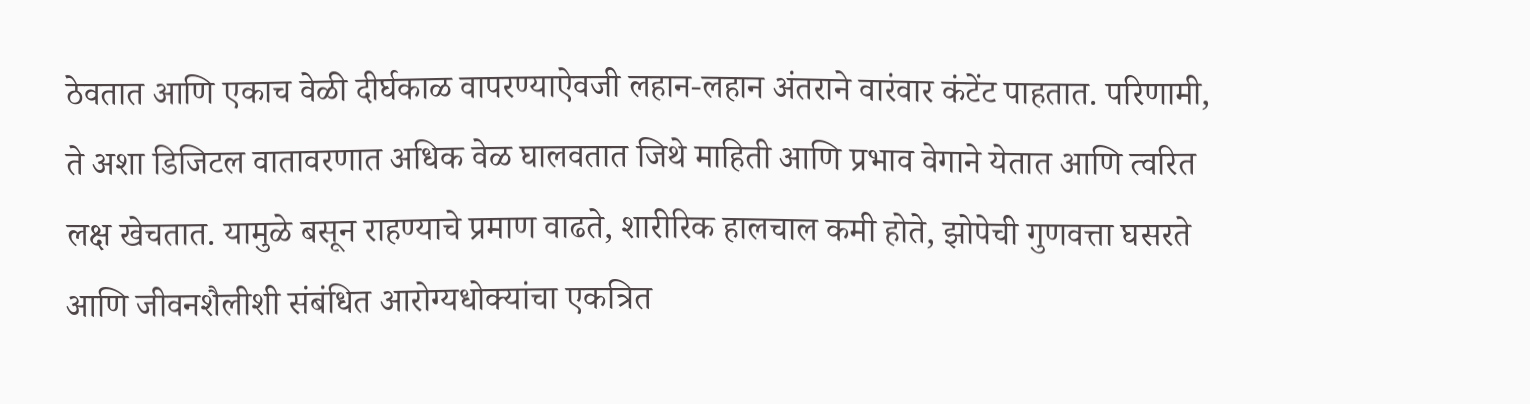ठेवतात आणि एकाच वेळी दीर्घकाळ वापरण्याऐवजी लहान-लहान अंतराने वारंवार कंटेंट पाहतात. परिणामी, ते अशा डिजिटल वातावरणात अधिक वेळ घालवतात जिथे माहिती आणि प्रभाव वेगाने येतात आणि त्वरित लक्ष खेचतात. यामुळे बसून राहण्याचे प्रमाण वाढते, शारीरिक हालचाल कमी होते, झोपेची गुणवत्ता घसरते आणि जीवनशैलीशी संबंधित आरोग्यधोक्यांचा एकत्रित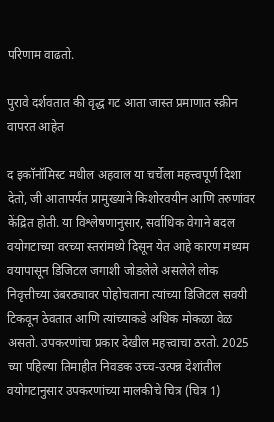परिणाम वाढतो.

पुरावे दर्शवतात की वृद्ध गट आता जास्त प्रमाणात स्क्रीन वापरत आहेत

द इकॉनॉमिस्ट मधील अहवाल या चर्चेला महत्त्वपूर्ण दिशा देतो, जी आतापर्यंत प्रामुख्याने किशोरवयीन आणि तरुणांवर केंद्रित होती. या विश्लेषणानुसार, सर्वाधिक वेगाने बदल वयोगटाच्या वरच्या स्तरांमध्ये दिसून येत आहे कारण मध्यम वयापासून डिजिटल जगाशी जोडलेले असलेले लोक निवृत्तीच्या उंबरठ्यावर पोहोचताना त्यांच्या डिजिटल सवयी टिकवून ठेवतात आणि त्यांच्याकडे अधिक मोकळा वेळ असतो. उपकरणांचा प्रकार देखील महत्त्वाचा ठरतो. 2025 च्या पहिल्या तिमाहीत निवडक उच्च-उत्पन्न देशांतील वयोगटानुसार उपकरणांच्या मालकीचे चित्र (चित्र 1)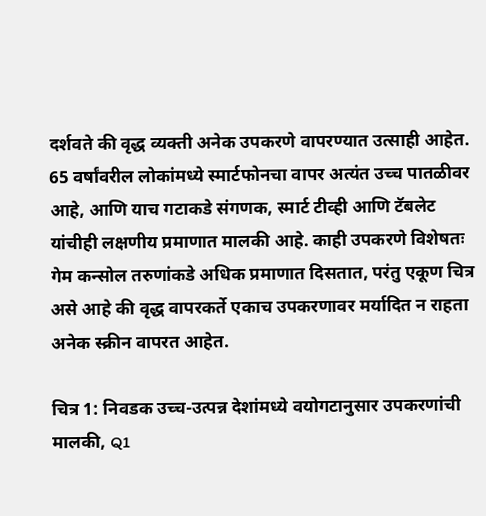दर्शवते की वृद्ध व्यक्ती अनेक उपकरणे वापरण्यात उत्साही आहेत. 65 वर्षांवरील लोकांमध्ये स्मार्टफोनचा वापर अत्यंत उच्च पातळीवर आहे, आणि याच गटाकडे संगणक, स्मार्ट टीव्ही आणि टॅबलेट यांचीही लक्षणीय प्रमाणात मालकी आहे. काही उपकरणे विशेषतः गेम कन्सोल तरुणांकडे अधिक प्रमाणात दिसतात, परंतु एकूण चित्र असे आहे की वृद्ध वापरकर्ते एकाच उपकरणावर मर्यादित न राहता अनेक स्क्रीन वापरत आहेत.

चित्र 1: निवडक उच्च-उत्पन्न देशांमध्ये वयोगटानुसार उपकरणांची मालकी, Q1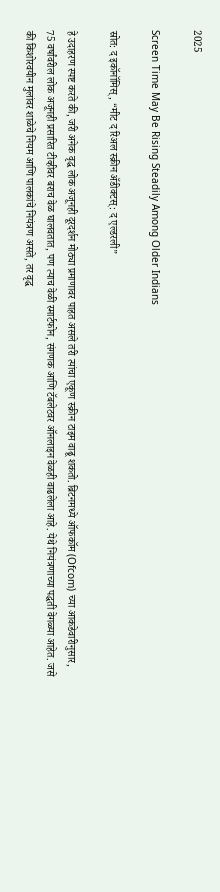2025

Screen Time May Be Rising Steadily Among Older Indians

स्रोत: द इकॉनॉमिस्, “मीट द रिअल स्क्रीन ॲडीक्टस्: द एल्डरली”

हे उदाहरण स्पष्ट करते की, जरी अनेक वृद्ध लोक अजूनही दूरदर्शन मोठ्या प्रमाणावर पाहत असले तरी त्यांचा एकूण स्क्रीन टाइम वाढू शकतो. ब्रिटनमध्ये ऑफकॉम (Ofcom) च्या आकडेवारीनुसार, 75 वर्षांवरील लोक अजूनही प्रसारित टीव्हीवर बराच वेळ घालवतात, पण त्याच वेळी स्मार्टफोन, संगणक आणि टॅबलेटवर ऑनलाइन वेळही वाढलेला आहे. येथे नियंत्रणाच्या पद्धती वेगळ्या आहेत. जसे की किशोरवयीन मुलांवर शाळेचे नियम आणि पालकांचे नियंत्रण असते, तर वृद्ध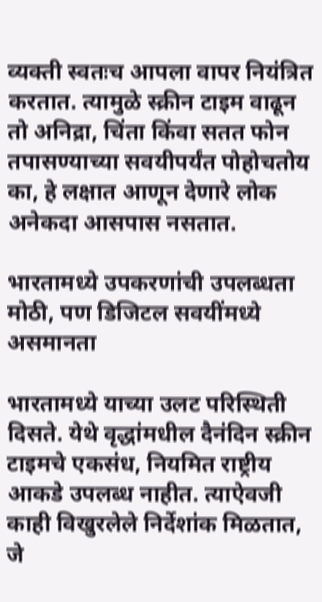व्यक्ती स्वतःच आपला वापर नियंत्रित करतात. त्यामुळे स्क्रीन टाइम वाढून तो अनिद्रा, चिंता किंवा सतत फोन तपासण्याच्या सवयीपर्यंत पोहोचतोय का, हे लक्षात आणून देणारे लोक अनेकदा आसपास नसतात.

भारतामध्ये उपकरणांची उपलब्धता मोठी, पण डिजिटल सवयींमध्ये असमानता

भारतामध्ये याच्या उलट परिस्थिती दिसते. येथे वृद्धांमधील दैनंदिन स्क्रीन टाइमचे एकसंध, नियमित राष्ट्रीय आकडे उपलब्ध नाहीत. त्याऐवजी काही विखुरलेले निर्देशांक मिळतात, जे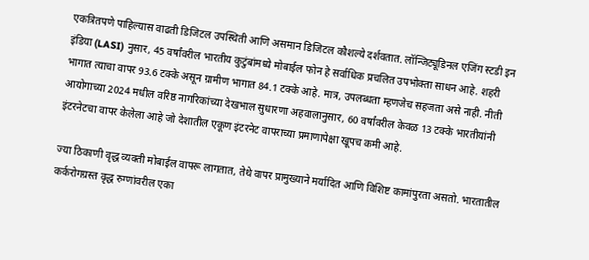एकत्रितपणे पाहिल्यास वाढती डिजिटल उपस्थिती आणि असमान डिजिटल कौशल्ये दर्शवतात. लॉन्जिट्यूडिनल एजिंग स्टडी इन इंडिया (LASI) नुसार, 45 वर्षांवरील भारतीय कुटुंबांमध्ये मोबाईल फोन हे सर्वाधिक प्रचलित उपभोक्ता साधन आहे. शहरी भागात त्याचा वापर 93.6 टक्के असून ग्रामीण भागात 84.1 टक्के आहे. मात्र, उपलब्धता म्हणजेच सहजता असे नाही. नीती आयोगाच्या 2024 मधील वरिष्ठ नागरिकांच्या देखभाल सुधारणा अहवालानुसार, 60 वर्षांवरील केवळ 13 टक्के भारतीयांनी इंटरनेटचा वापर केलेला आहे जो देशातील एकूण इंटरनेट वापराच्या प्रमाणापेक्षा खूपच कमी आहे.

ज्या ठिकाणी वृद्ध व्यक्ती मोबाईल वापरू लागतात, तेथे वापर प्रामुख्याने मर्यादित आणि विशिष्ट कामांपुरता असतो. भारतातील कर्करोगग्रस्त वृद्ध रुग्णांवरील एका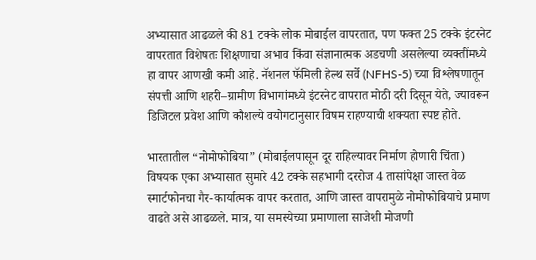अभ्यासात आढळले की 81 टक्के लोक मोबाईल वापरतात, पण फक्त 25 टक्के इंटरनेट वापरतात विशेषतः शिक्षणाचा अभाव किंवा संज्ञानात्मक अडचणी असलेल्या व्यक्तींमध्ये हा वापर आणखी कमी आहे. नॅशनल फॅमिली हेल्थ सर्वे (NFHS-5) च्या विश्लेषणातून संपत्ती आणि शहरी–ग्रामीण विभागांमध्ये इंटरनेट वापरात मोठी दरी दिसून येते, ज्यावरून डिजिटल प्रवेश आणि कौशल्ये वयोगटानुसार विषम राहण्याची शक्यता स्पष्ट होते.

भारतातील “नोमोफोबिया” (मोबाईलपासून दूर राहिल्यावर निर्माण होणारी चिंता) विषयक एका अभ्यासात सुमारे 42 टक्के सहभागी दररोज 4 तासांपेक्षा जास्त वेळ स्मार्टफोनचा गैर-कार्यात्मक वापर करतात, आणि जास्त वापरामुळे नोमोफोबियाचे प्रमाण वाढते असे आढळले. मात्र, या समस्येच्या प्रमाणाला साजेशी मोजणी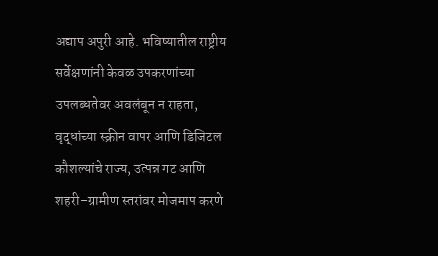अद्याप अपुरी आहे. भविष्यातील राष्ट्रीय सर्वेक्षणांनी केवळ उपकरणांच्या उपलब्धतेवर अवलंबून न राहता, वृद्धांच्या स्क्रीन वापर आणि डिजिटल कौशल्यांचे राज्य, उत्पन्न गट आणि शहरी–ग्रामीण स्तरांवर मोजमाप करणे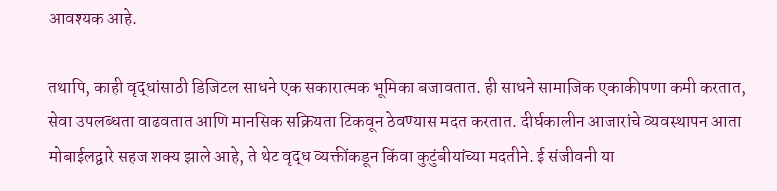आवश्यक आहे.

तथापि, काही वृद्धांसाठी डिजिटल साधने एक सकारात्मक भूमिका बजावतात. ही साधने सामाजिक एकाकीपणा कमी करतात, सेवा उपलब्धता वाढवतात आणि मानसिक सक्रियता टिकवून ठेवण्यास मदत करतात. दीर्घकालीन आजारांचे व्यवस्थापन आता मोबाईलद्वारे सहज शक्य झाले आहे, ते थेट वृद्ध व्यक्तींकडून किंवा कुटुंबीयांच्या मदतीने. ई संजीवनी या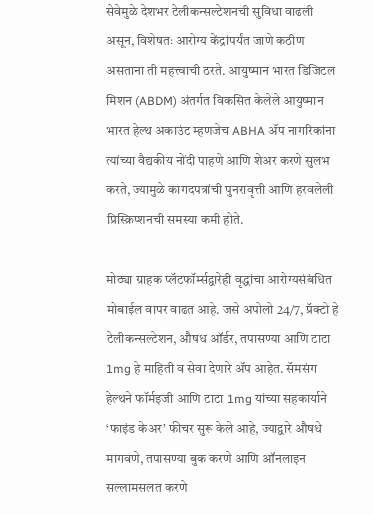सेवेमुळे देशभर टेलीकन्सल्टेशनची सुविधा वाढली असून, विशेषतः आरोग्य केंद्रांपर्यंत जाणे कठीण असताना ती महत्त्वाची ठरते. आयुष्मान भारत डिजिटल मिशन (ABDM) अंतर्गत विकसित केलेले आयुष्मान भारत हेल्थ अकाउंट म्हणजेच ABHA ॲप नागरिकांना त्यांच्या वैद्यकीय नोंदी पाहणे आणि शेअर करणे सुलभ करते, ज्यामुळे कागदपत्रांची पुनरावृत्ती आणि हरवलेली प्रिस्क्रिप्शनची समस्या कमी होते.

मोठ्या ग्राहक प्लॅटफॉर्म्सद्वारेही वृद्धांचा आरोग्यसंबंधित मोबाईल वापर वाढत आहे. जसे अपोलो 24/7, प्रॅक्टो हे टेलीकन्सल्टेशन, औषध ऑर्डर, तपासण्या आणि टाटा 1mg हे माहिती व सेवा देणारे ॲप आहेत. सॅमसंग हेल्थने फॉर्मइजी आणि टाटा 1mg यांच्या सहकार्याने ‘फाइंड केअर’ फीचर सुरू केले आहे, ज्याद्वारे औषधे मागवणे, तपासण्या बुक करणे आणि ऑनलाइन सल्लामसलत करणे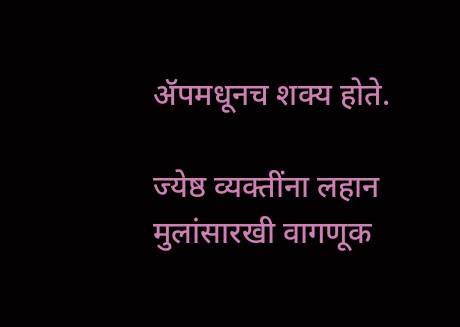ॲपमधूनच शक्य होते.

ज्येष्ठ व्यक्तींना लहान मुलांसारखी वागणूक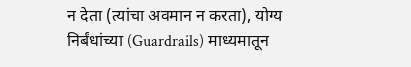न देता (त्यांचा अवमान न करता), योग्य निर्बंधांच्या (Guardrails) माध्यमातून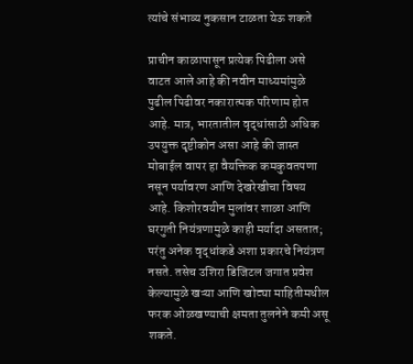त्यांचे संभाव्य नुकसान टाळता येऊ शकते

प्राचीन काळापासून प्रत्येक पिढीला असे वाटत आले आहे की नवीन माध्यमांमुळे पुढील पिढीवर नकारात्मक परिणाम होत आहे. मात्र, भारतातील वृद्धांसाठी अधिक उपयुक्त दृष्टीकोन असा आहे की जास्त मोबाईल वापर हा वैयक्तिक कमकुवतपणा नसून पर्यावरण आणि देखरेखीचा विषय आहे. किशोरवयीन मुलांवर शाळा आणि घरगुती नियंत्रणामुळे काही मर्यादा असतात; परंतु अनेक वृद्धांकडे अशा प्रकारचे नियंत्रण नसते. तसेच उशिरा डिजिटल जगात प्रवेश केल्यामुळे खऱ्या आणि खोट्या माहितीमधील फरक ओळखण्याची क्षमता तुलनेने कमी असू शकते.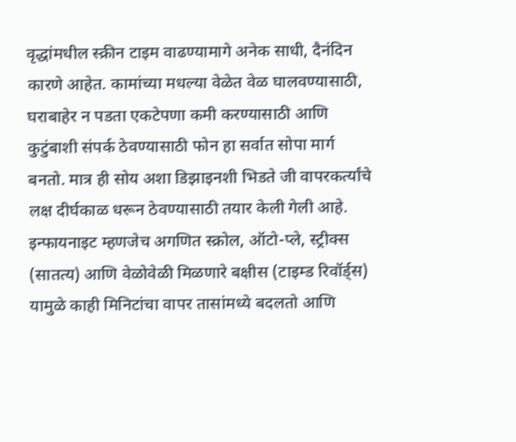वृद्धांमधील स्क्रीन टाइम वाढण्यामागे अनेक साधी, दैनंदिन कारणे आहेत. कामांच्या मधल्या वेळेत वेळ घालवण्यासाठी, घराबाहेर न पडता एकटेपणा कमी करण्यासाठी आणि कुटुंबाशी संपर्क ठेवण्यासाठी फोन हा सर्वात सोपा मार्ग बनतो. मात्र ही सोय अशा डिझाइनशी भिडते जी वापरकर्त्यांचे लक्ष दीर्घकाळ धरून ठेवण्यासाठी तयार केली गेली आहे. इन्फायनाइट म्हणजेच अगणित स्क्रोल, ऑटो-प्ले, स्ट्रीक्स (सातत्य) आणि वेळोवेळी मिळणारे बक्षीस (टाइम्ड रिवॉर्ड्स) यामुळे काही मिनिटांचा वापर तासांमध्ये बदलतो आणि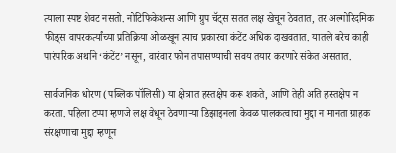त्याला स्पष्ट शेवट नसतो. नोटिफिकेशन्स आणि ग्रुप चॅट्स सतत लक्ष खेचून ठेवतात, तर अल्गोरिदमिक फीड्स वापरकर्त्यांच्या प्रतिक्रिया ओळखून त्याच प्रकारचा कंटेंट अधिक दाखवतात. यातले बरेच काही पारंपरिक अर्थाने ‘कंटेंट’ नसून, वारंवार फोन तपासण्याची सवय तयार करणारे संकेत असतात.

सार्वजनिक धोरण (पब्लिक पॉलिसी) या क्षेत्रात हस्तक्षेप करू शकते, आणि तेही अति हस्तक्षेप न करता. पहिला टप्पा म्हणजे लक्ष वेधून ठेवणाऱ्या डिझाइनला केवळ पालकत्वाचा मुद्दा न मानता ग्राहक संरक्षणाचा मुद्दा म्हणून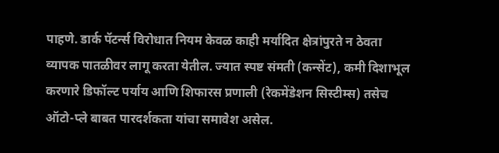पाहणे. डार्क पॅटर्न्स विरोधात नियम केवळ काही मर्यादित क्षेत्रांपुरते न ठेवता व्यापक पातळीवर लागू करता येतील. ज्यात स्पष्ट संमती (कन्सेंट), कमी दिशाभूल करणारे डिफॉल्ट पर्याय आणि शिफारस प्रणाली (रेकमेंडेशन सिस्टीम्स) तसेच ऑटो-प्ले बाबत पारदर्शकता यांचा समावेश असेल.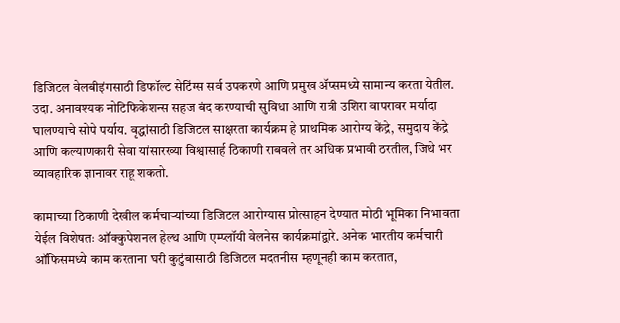डिजिटल वेलबीइंगसाठी डिफॉल्ट सेटिंग्स सर्व उपकरणे आणि प्रमुख ॲप्समध्ये सामान्य करता येतील. उदा. अनावश्यक नोटिफिकेशन्स सहज बंद करण्याची सुविधा आणि रात्री उशिरा वापरावर मर्यादा घालण्याचे सोपे पर्याय. वृद्धांसाठी डिजिटल साक्षरता कार्यक्रम हे प्राथमिक आरोग्य केंद्रे, समुदाय केंद्रे आणि कल्याणकारी सेवा यांसारख्या विश्वासार्ह ठिकाणी राबवले तर अधिक प्रभावी ठरतील, जिथे भर व्यावहारिक ज्ञानावर राहू शकतो.

कामाच्या ठिकाणी देखील कर्मचाऱ्यांच्या डिजिटल आरोग्यास प्रोत्साहन देण्यात मोठी भूमिका निभावता येईल विशेषतः ऑक्कुपेशनल हेल्थ आणि एम्प्लॉयी वेलनेस कार्यक्रमांद्वारे. अनेक भारतीय कर्मचारी ऑफिसमध्ये काम करताना घरी कुटुंबासाठी डिजिटल मदतनीस म्हणूनही काम करतात,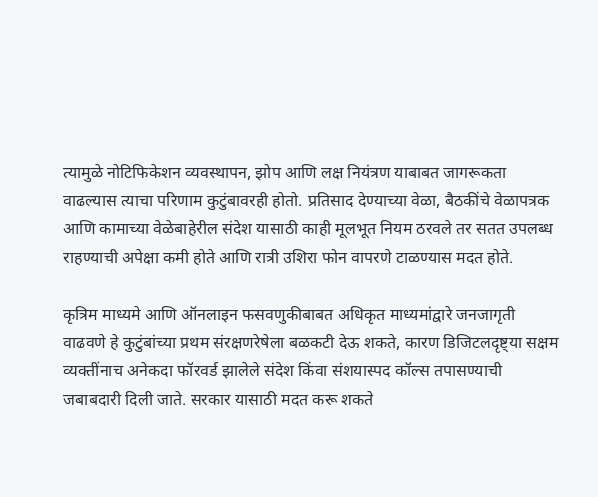त्यामुळे नोटिफिकेशन व्यवस्थापन, झोप आणि लक्ष नियंत्रण याबाबत जागरूकता वाढल्यास त्याचा परिणाम कुटुंबावरही होतो. प्रतिसाद देण्याच्या वेळा, बैठकींचे वेळापत्रक आणि कामाच्या वेळेबाहेरील संदेश यासाठी काही मूलभूत नियम ठरवले तर सतत उपलब्ध राहण्याची अपेक्षा कमी होते आणि रात्री उशिरा फोन वापरणे टाळण्यास मदत होते.

कृत्रिम माध्यमे आणि ऑनलाइन फसवणुकीबाबत अधिकृत माध्यमांद्वारे जनजागृती वाढवणे हे कुटुंबांच्या प्रथम संरक्षणरेषेला बळकटी देऊ शकते, कारण डिजिटलदृष्ट्या सक्षम व्यक्तींनाच अनेकदा फॉरवर्ड झालेले संदेश किंवा संशयास्पद कॉल्स तपासण्याची जबाबदारी दिली जाते. सरकार यासाठी मदत करू शकते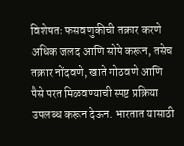विशेषतः फसवणुकीची तक्रार करणे अधिक जलद आणि सोपे करून, तसेच तक्रार नोंदवणे, खाते गोठवणे आणि पैसे परत मिळवण्याची स्पष्ट प्रक्रिया उपलब्ध करून देऊन. भारतात यासाठी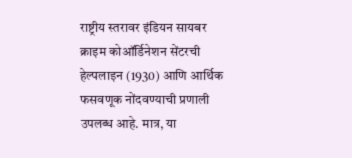राष्ट्रीय स्तरावर इंडियन सायबर क्राइम कोऑर्डिनेशन सेंटरची हेल्पलाइन (1930) आणि आर्थिक फसवणूक नोंदवण्याची प्रणाली उपलब्ध आहे. मात्र, या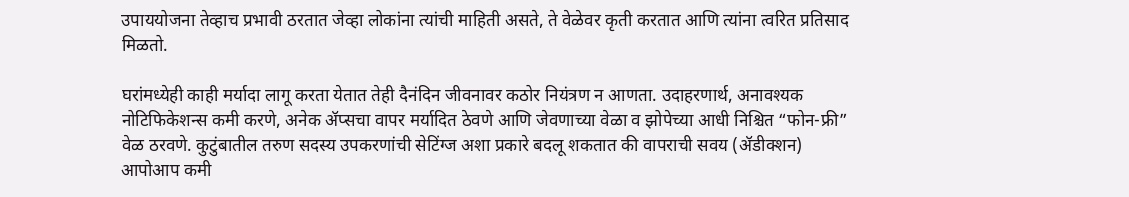उपाययोजना तेव्हाच प्रभावी ठरतात जेव्हा लोकांना त्यांची माहिती असते, ते वेळेवर कृती करतात आणि त्यांना त्वरित प्रतिसाद मिळतो.

घरांमध्येही काही मर्यादा लागू करता येतात तेही दैनंदिन जीवनावर कठोर नियंत्रण न आणता. उदाहरणार्थ, अनावश्यक नोटिफिकेशन्स कमी करणे, अनेक ॲप्सचा वापर मर्यादित ठेवणे आणि जेवणाच्या वेळा व झोपेच्या आधी निश्चित “फोन-फ्री” वेळ ठरवणे. कुटुंबातील तरुण सदस्य उपकरणांची सेटिंग्ज अशा प्रकारे बदलू शकतात की वापराची सवय (ॲडीक्शन) आपोआप कमी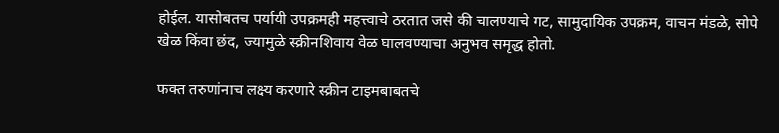होईल. यासोबतच पर्यायी उपक्रमही महत्त्वाचे ठरतात जसे की चालण्याचे गट, सामुदायिक उपक्रम, वाचन मंडळे, सोपे खेळ किंवा छंद, ज्यामुळे स्क्रीनशिवाय वेळ घालवण्याचा अनुभव समृद्ध होतो.

फक्त तरुणांनाच लक्ष्य करणारे स्क्रीन टाइमबाबतचे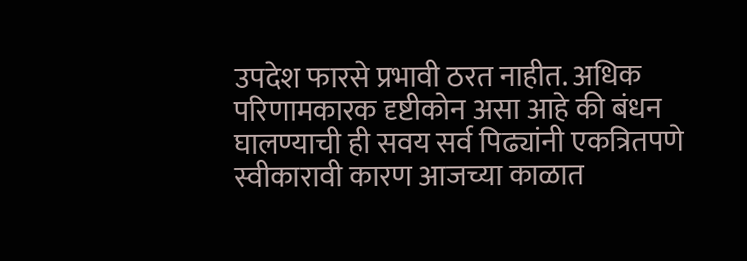उपदेश फारसे प्रभावी ठरत नाहीत. अधिक परिणामकारक दृष्टीकोन असा आहे की बंधन घालण्याची ही सवय सर्व पिढ्यांनी एकत्रितपणे स्वीकारावी कारण आजच्या काळात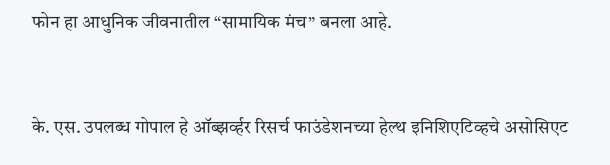फोन हा आधुनिक जीवनातील “सामायिक मंच” बनला आहे.


के. एस. उपलब्ध गोपाल हे ऑब्झर्व्हर रिसर्च फाउंडेशनच्या हेल्थ इनिशिएटिव्हचे असोसिएट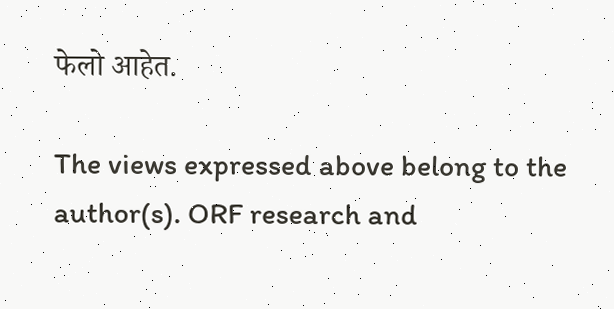फेलो आहेत.

The views expressed above belong to the author(s). ORF research and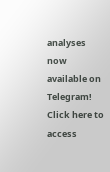analyses now available on Telegram! Click here to access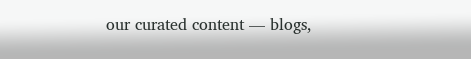our curated content — blogs,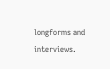longforms and interviews.